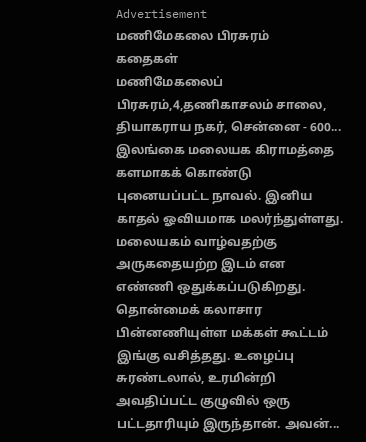Advertisement
மணிமேகலை பிரசுரம்
கதைகள்
மணிமேகலைப் பிரசுரம்,4,தணிகாசலம் சாலை, தியாகராய நகர், சென்னை - 600...
இலங்கை மலையக கிராமத்தை களமாகக் கொண்டு புனையப்பட்ட நாவல். இனிய காதல் ஓவியமாக மலர்ந்துள்ளது. மலையகம் வாழ்வதற்கு அருகதையற்ற இடம் என எண்ணி ஒதுக்கப்படுகிறது. தொன்மைக் கலாசார பின்னணியுள்ள மக்கள் கூட்டம் இங்கு வசித்தது. உழைப்பு சுரண்டலால், உரமின்றி அவதிப்பட்ட குழுவில் ஒரு பட்டதாரியும் இருந்தான். அவன்...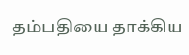தம்பதியை தாக்கிய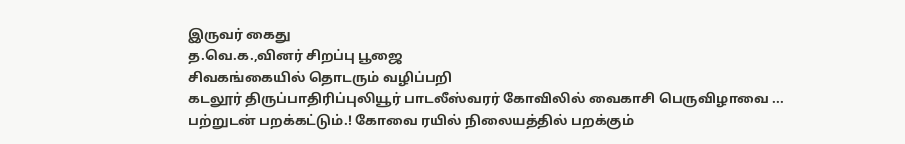இருவர் கைது
த.வெ.க.,வினர் சிறப்பு பூஜை
சிவகங்கையில் தொடரும் வழிப்பறி
கடலூர் திருப்பாதிரிப்புலியூர் பாடலீஸ்வரர் கோவிலில் வைகாசி பெருவிழாவை ...
பற்றுடன் பறக்கட்டும்.! கோவை ரயில் நிலையத்தில் பறக்கும்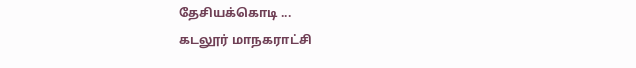தேசியக்கொடி ...
கடலூர் மாநகராட்சி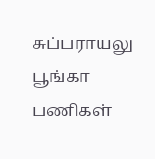சுப்பராயலு பூங்கா பணிகள்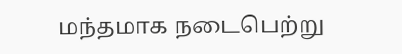மந்தமாக நடைபெற்று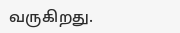வருகிறது.